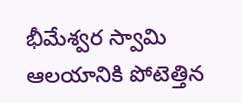భీమేశ్వర స్వామి ఆలయానికి పోటెత్తిన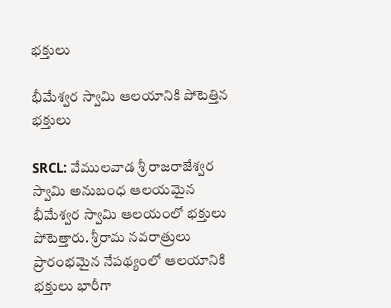భక్తులు

భీమేశ్వర స్వామి ఆలయానికి పోటెత్తిన భక్తులు

SRCL: వేములవాడ శ్రీ రాజరాజేశ్వర స్వామి అనుబంధ ఆలయమైన భీమేశ్వర స్వామి ఆలయంలో భక్తులు పోటెత్తారు. శ్రీరామ నవరాత్రులు ప్రారంభమైన నేపథ్యంలో ఆలయానికి భక్తులు భారీగా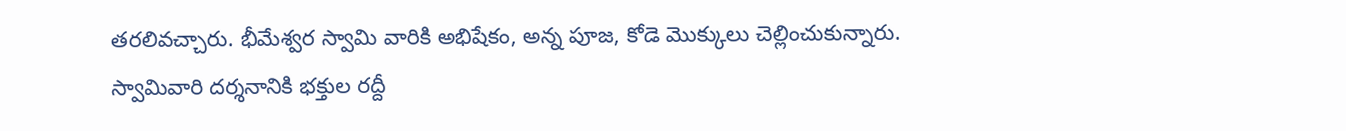తరలివచ్చారు. భీమేశ్వర స్వామి వారికి అభిషేకం, అన్న పూజ, కోడె మొక్కులు చెల్లించుకున్నారు. స్వామివారి దర్శనానికి భక్తుల రద్దీ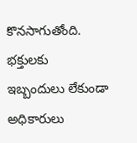కొనసాగుతోంది. భక్తులకు ఇబ్బందులు లేకుండా అధికారులు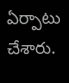ఏర్పాటు చేశారు.